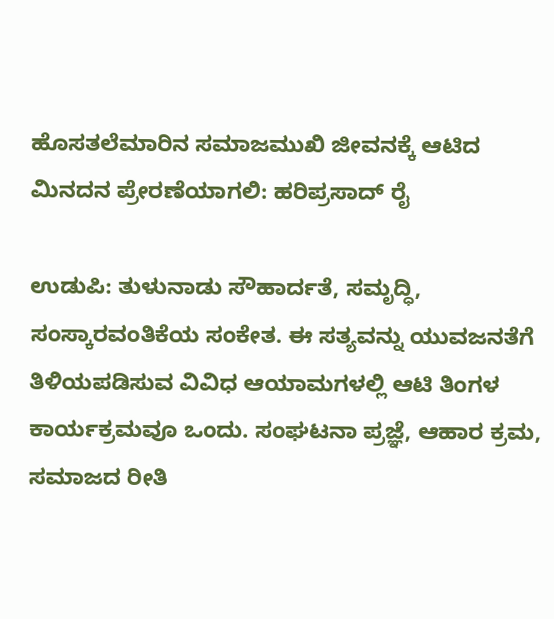ಹೊಸತಲೆಮಾರಿನ ಸಮಾಜಮುಖಿ ಜೀವನಕ್ಕೆ ಆಟಿದ ಮಿನದನ ಪ್ರೇರಣೆಯಾಗಲಿ: ಹರಿಪ್ರಸಾದ್ ರೈ

ಉಡುಪಿ: ತುಳುನಾಡು ಸೌಹಾರ್ದತೆ, ಸಮೃದ್ಧಿ, ಸಂಸ್ಕಾರವಂತಿಕೆಯ ಸಂಕೇತ. ಈ ಸತ್ಯವನ್ನು ಯುವಜನತೆಗೆ ತಿಳಿಯಪಡಿಸುವ ವಿವಿಧ ಆಯಾಮಗಳಲ್ಲಿ ಆಟಿ ತಿಂಗಳ ಕಾರ್ಯಕ್ರಮವೂ ಒಂದು. ಸಂಘಟನಾ ಪ್ರಜ್ಞೆ, ಆಹಾರ ಕ್ರಮ, ಸಮಾಜದ ರೀತಿ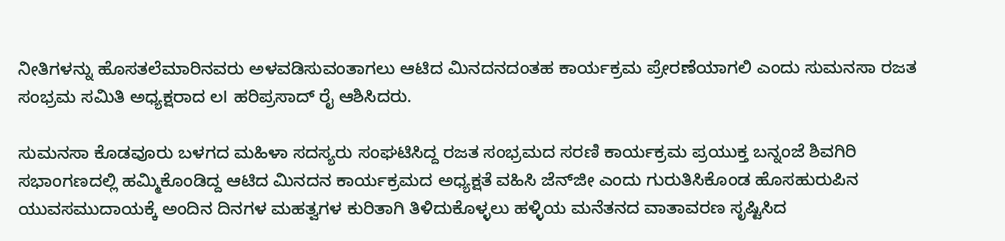ನೀತಿಗಳನ್ನು ಹೊಸತಲೆಮಾರಿನವರು ಅಳವಡಿಸುವಂತಾಗಲು ಆಟಿದ ಮಿನದನದಂತಹ ಕಾರ್ಯಕ್ರಮ ಪ್ರೇರಣೆಯಾಗಲಿ ಎಂದು ಸುಮನಸಾ ರಜತ ಸಂಭ್ರಮ ಸಮಿತಿ ಅಧ್ಯಕ್ಷರಾದ ಲl ಹರಿಪ್ರಸಾದ್ ರೈ ಆಶಿಸಿದರು.

ಸುಮನಸಾ ಕೊಡವೂರು ಬಳಗದ ಮಹಿಳಾ ಸದಸ್ಯರು ಸಂಘಟಿಸಿದ್ದ ರಜತ ಸಂಭ್ರಮದ ಸರಣಿ ಕಾರ್ಯಕ್ರಮ ಪ್ರಯುಕ್ತ ಬನ್ನಂಜೆ ಶಿವಗಿರಿ ಸಭಾಂಗಣದಲ್ಲಿ ಹಮ್ಮಿಕೊಂಡಿದ್ದ ಆಟಿದ ಮಿನದನ ಕಾರ್ಯಕ್ರಮದ ಅಧ್ಯಕ್ಷತೆ ವಹಿಸಿ ಜೆನ್‌ಜೀ ಎಂದು ಗುರುತಿಸಿಕೊಂಡ ಹೊಸಹುರುಪಿನ ಯುವಸಮುದಾಯಕ್ಕೆ ಅಂದಿನ ದಿನಗಳ ಮಹತ್ವಗಳ ಕುರಿತಾಗಿ ತಿಳಿದುಕೊಳ್ಳಲು ಹಳ್ಳಿಯ ಮನೆತನದ ವಾತಾವರಣ ಸೃಷ್ಟಿಸಿದ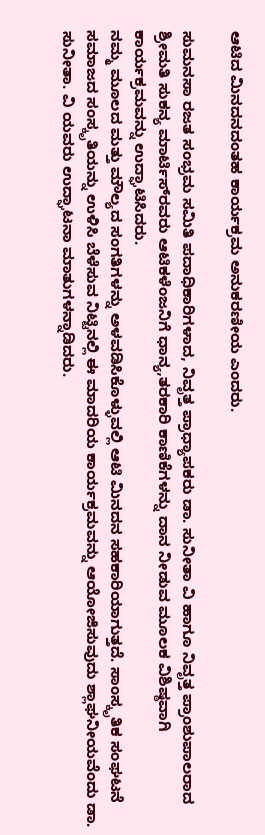ಆಟಿದ ಮಿನದನದಂತಹ ಕಾರ್ಯಕ್ರಮ ಅನುಕರಣೀಯ ಎಂದರು.

ಸುಮನಸಾ ರಜತ ಸಂಭ್ರಮ ಸಮಿತಿ ಪದಾಧಿಕಾರಿಗಳಾದ, ನಿವೃತ್ತ ಪ್ರಾಧ್ಯಾಪಕರು ಡಾ‌. ಸುನೀತಾ ವಿ ಹಾಗೂ ನಿವೃತ್ತ ಪ್ರಾಂಶುಪಾಲರಾದ ಶ್ರೀಮತಿ ಸುಕನ್ಯ ಮಾರ್ಟಿಸ್‌ರವರು ಆಟಿಕಳೆಂಜನಿಗೆ ಧಾನ್ಯ,ತರಕಾರಿ ಕಾಣಿಕೆಗಳನ್ನು ದಾನ ನೀಡುವ ಮೂಲಕ ವಿಶಿಷ್ಠವಾಗಿ ಕಾರ್ಯಕ್ರಮವನ್ನು ಉದ್ಘಾಟಿಸಿದರು.
ನಮ್ಮ ಮೂಲದ ಮತ್ತು ಮೌಲ್ಯದ ಸಂಗತಿಗಳನ್ನು ಅಳವಡಿಸಿಕೊಳ್ಳುವಲ್ಲಿ ಆಟಿ ಮಿನದನ ಸಹಕಾರಿಯಾಗುತ್ತದೆ. ಸಾಂಸ್ಕೃತಿಕ ಸಂಘಟನೆ ಸಮಾಜದ ಸಂಸ್ಕೃತಿಯನ್ನು ಉಳಿಸಿ ಬೆಳೆಸುವ ನಿಟ್ಟಿನಲ್ಲಿ ಈ ಮಾದರಿಯ ಕಾರ್ಯಕ್ರಮವನ್ನು ಆಯೋಜಿಸುವುದು ಶ್ಲಾಘನೀಯವೆಂದು ಡಾ. ಸುನೀತಾ. ವಿ ಯವರು ಉದ್ಘಾಟನಾ ಮಾತುಗಳನ್ನಾಡಿದರು‌.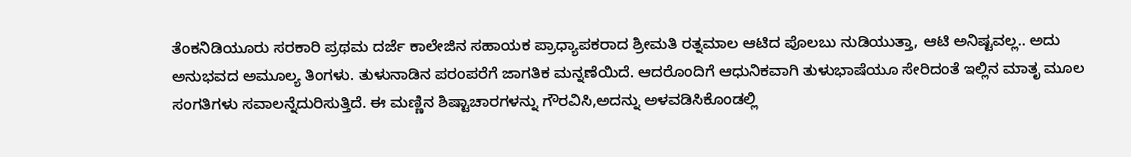ತೆಂಕನಿಡಿಯೂರು ಸರಕಾರಿ ಪ್ರಥಮ ದರ್ಜೆ ಕಾಲೇಜಿನ ಸಹಾಯಕ ಪ್ರಾಧ್ಯಾಪಕರಾದ ಶ್ರೀಮತಿ ರತ್ನಮಾಲ ಆಟಿದ ಪೊಲಬು ನುಡಿಯುತ್ತಾ, ಆಟಿ ಅನಿಷ್ಟವಲ್ಲ.. ಅದು ಅನುಭವದ ಅಮೂಲ್ಯ ತಿಂಗಳು. ತುಳುನಾಡಿನ ಪರಂಪರೆಗೆ ಜಾಗತಿಕ ಮನ್ನಣೆಯಿದೆ. ಆದರೊಂದಿಗೆ ಆಧುನಿಕವಾಗಿ ತುಳುಭಾಷೆಯೂ ಸೇರಿದಂತೆ ಇಲ್ಲಿನ ಮಾತೃ ಮೂಲ ಸಂಗತಿಗಳು ಸವಾಲನ್ನೆದುರಿಸುತ್ತಿದೆ. ಈ ಮಣ್ಣಿನ ಶಿಷ್ಟಾಚಾರಗಳನ್ನು ಗೌರವಿಸಿ,ಅದನ್ನು ಅಳವಡಿಸಿಕೊಂಡಲ್ಲಿ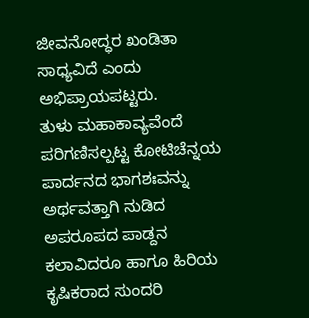ಜೀವನೋದ್ಧರ ಖಂಡಿತಾ ಸಾಧ್ಯವಿದೆ ಎಂದು ಅಭಿಪ್ರಾಯಪಟ್ಟರು.
ತುಳು ಮಹಾಕಾವ್ಯವೆಂದೆ ಪರಿಗಣಿಸಲ್ಪಟ್ಟ ಕೋಟಿಚೆನ್ನಯ ಪಾರ್ದನದ ಭಾಗಶಃವನ್ನು ಅರ್ಥವತ್ತಾಗಿ ನುಡಿದ ಅಪರೂಪದ ಪಾಡ್ದನ ಕಲಾವಿದರೂ ಹಾಗೂ ಹಿರಿಯ ಕೃಷಿಕರಾದ ಸುಂದರಿ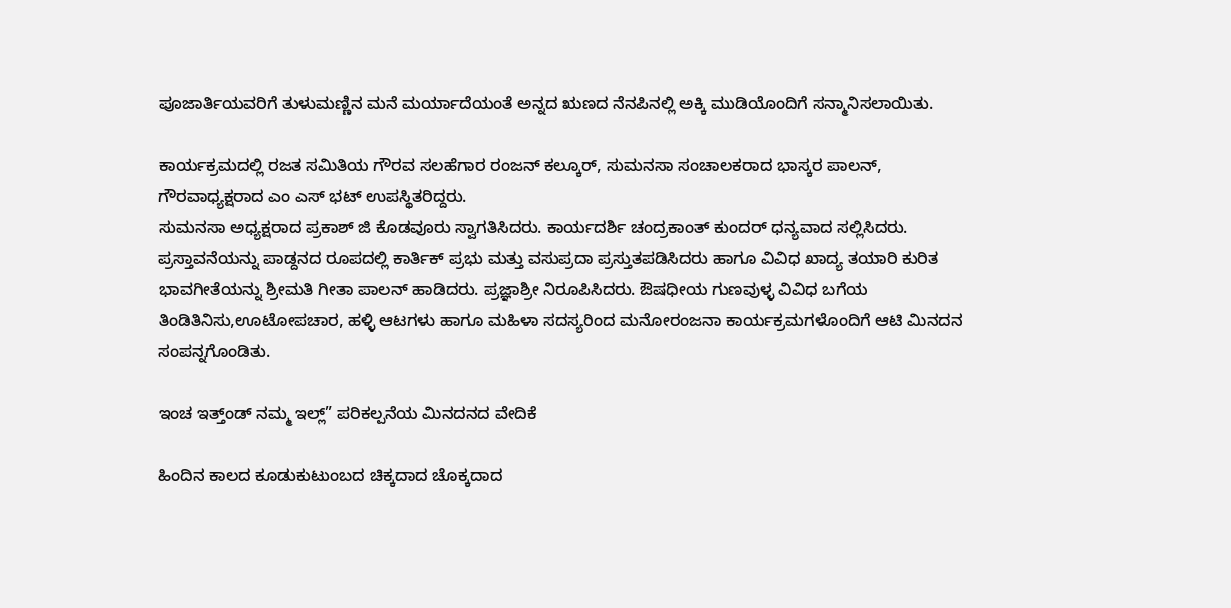ಪೂಜಾರ್ತಿಯವರಿಗೆ ತುಳುಮಣ್ಣಿನ ಮನೆ ಮರ್ಯಾದೆಯಂತೆ ಅನ್ನದ ಋಣದ ನೆನಪಿನಲ್ಲಿ ಅಕ್ಕಿ ಮುಡಿಯೊಂದಿಗೆ ಸನ್ಮಾನಿಸಲಾಯಿತು.

ಕಾರ್ಯಕ್ರಮದಲ್ಲಿ ರಜತ ಸಮಿತಿಯ ಗೌರವ ಸಲಹೆಗಾರ ರಂಜನ್ ಕಲ್ಕೂರ್, ಸುಮನಸಾ ಸಂಚಾಲಕರಾದ ಭಾಸ್ಕರ ಪಾಲನ್, ಗೌರವಾಧ್ಯಕ್ಷರಾದ ಎಂ ಎಸ್ ಭಟ್ ಉಪಸ್ಥಿತರಿದ್ದರು.
ಸುಮನಸಾ ಅಧ್ಯಕ್ಷರಾದ ಪ್ರಕಾಶ್ ಜಿ ಕೊಡವೂರು ಸ್ವಾಗತಿಸಿದರು. ಕಾರ್ಯದರ್ಶಿ ಚಂದ್ರಕಾಂತ್ ಕುಂದರ್ ಧನ್ಯವಾದ ಸಲ್ಲಿಸಿದರು. ಪ್ರಸ್ತಾವನೆಯನ್ನು ಪಾಡ್ದನದ ರೂಪದಲ್ಲಿ ಕಾರ್ತಿಕ್ ಪ್ರಭು ಮತ್ತು ವಸುಪ್ರದಾ ಪ್ರಸ್ತುತಪಡಿಸಿದರು ಹಾಗೂ ವಿವಿಧ ಖಾದ್ಯ ತಯಾರಿ ಕುರಿತ ಭಾವಗೀತೆಯನ್ನು ಶ್ರೀಮತಿ ಗೀತಾ ಪಾಲನ್ ಹಾಡಿದರು. ಪ್ರಜ್ಞಾಶ್ರೀ ನಿರೂಪಿಸಿದರು. ಔಷಧೀಯ ಗುಣವುಳ್ಳ ವಿವಿಧ ಬಗೆಯ ತಿಂಡಿತಿನಿಸು,ಊಟೋಪಚಾರ, ಹಳ್ಳಿ ಆಟಗಳು ಹಾಗೂ ಮಹಿಳಾ ಸದಸ್ಯರಿಂದ ಮನೋರಂಜನಾ ಕಾರ್ಯಕ್ರಮಗಳೊಂದಿಗೆ ಆಟಿ ಮಿನದನ ಸಂಪನ್ನಗೊಂಡಿತು.

ಇಂಚ ಇತ್ತ್ಂಡ್ ನಮ್ಮ ಇಲ್ಲ್” ಪರಿಕಲ್ಪನೆಯ ಮಿನದನದ ವೇದಿಕೆ

ಹಿಂದಿನ ಕಾಲದ ಕೂಡುಕುಟುಂಬದ ಚಿಕ್ಕದಾದ ಚೊಕ್ಕದಾದ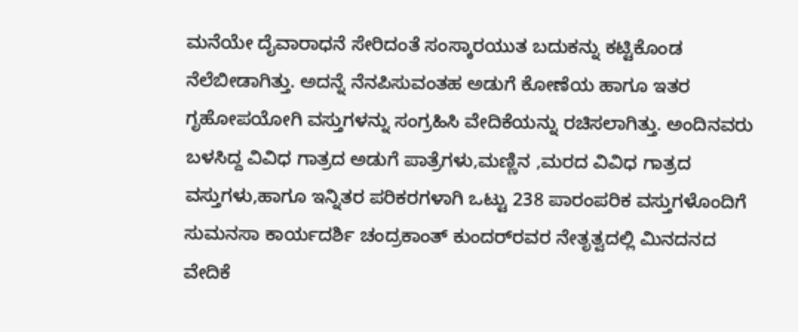ಮನೆಯೇ ದೈವಾರಾಧನೆ ಸೇರಿದಂತೆ ಸಂಸ್ಕಾರಯುತ ಬದುಕನ್ನು ಕಟ್ಟಿಕೊಂಡ ನೆಲೆಬೀಡಾಗಿತ್ತು. ಅದನ್ನೆ ನೆನಪಿಸುವಂತಹ ಅಡುಗೆ ಕೋಣೆಯ ಹಾಗೂ ಇತರ ಗೃಹೋಪಯೋಗಿ ವಸ್ತುಗಳನ್ನು ಸಂಗ್ರಹಿಸಿ ವೇದಿಕೆಯನ್ನು ರಚಿಸಲಾಗಿತ್ತು. ಅಂದಿನವರು ಬಳಸಿದ್ದ ವಿವಿಧ ಗಾತ್ರದ ಅಡುಗೆ ಪಾತ್ರೆಗಳು,ಮಣ್ಣಿನ ,ಮರದ ವಿವಿಧ ಗಾತ್ರದ ವಸ್ತುಗಳು,ಹಾಗೂ ಇನ್ನಿತರ ಪರಿಕರಗಳಾಗಿ ಒಟ್ಟು 238 ಪಾರಂಪರಿಕ ವಸ್ತುಗಳೊಂದಿಗೆ ಸುಮನಸಾ ಕಾರ್ಯದರ್ಶಿ ಚಂದ್ರಕಾಂತ್ ಕುಂದರ್‌ರವರ ನೇತೃತ್ವದಲ್ಲಿ ಮಿನದನದ ವೇದಿಕೆ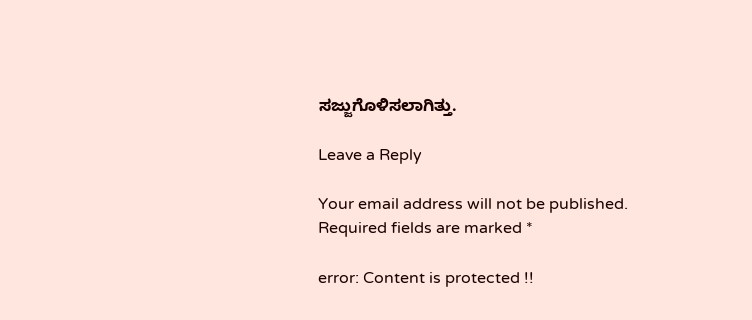ಸಜ್ಜುಗೊಳಿಸಲಾಗಿತ್ತು.

Leave a Reply

Your email address will not be published. Required fields are marked *

error: Content is protected !!